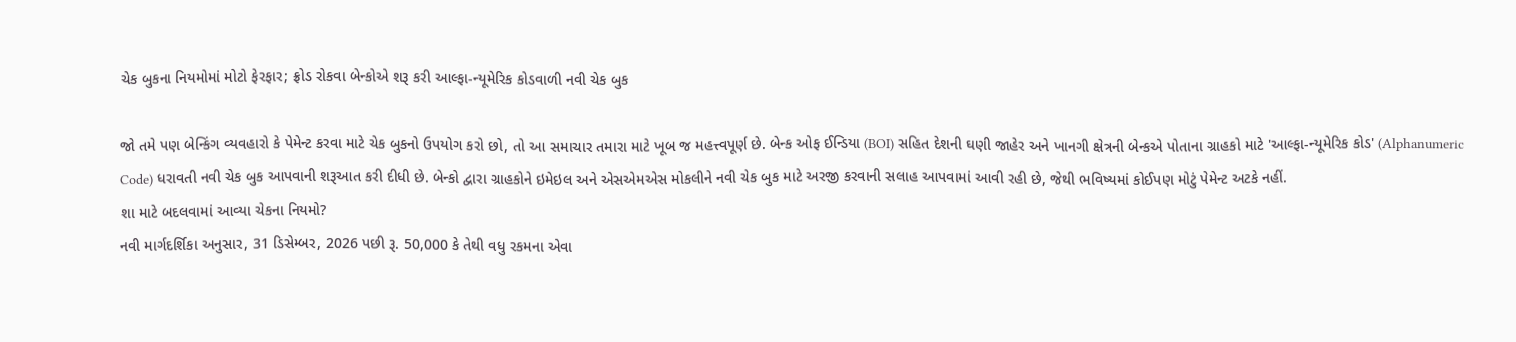ચેક બુકના નિયમોમાં મોટો ફેરફાર; ફ્રોડ રોકવા બેન્કોએ શરૂ કરી આલ્ફા-ન્યૂમેરિક કોડવાળી નવી ચેક બુક

જો તમે પણ બેન્કિંગ વ્યવહારો કે પેમેન્ટ કરવા માટે ચેક બુકનો ઉપયોગ કરો છો, તો આ સમાચાર તમારા માટે ખૂબ જ મહત્ત્વપૂર્ણ છે. બેન્ક ઓફ ઈન્ડિયા (BOI) સહિત દેશની ઘણી જાહેર અને ખાનગી ક્ષેત્રની બેન્કએ પોતાના ગ્રાહકો માટે 'આલ્ફા-ન્યૂમેરિક કોડ' (Alphanumeric Code) ધરાવતી નવી ચેક બુક આપવાની શરૂઆત કરી દીધી છે. બેન્કો દ્વારા ગ્રાહકોને ઇમેઇલ અને એસએમએસ મોકલીને નવી ચેક બુક માટે અરજી કરવાની સલાહ આપવામાં આવી રહી છે, જેથી ભવિષ્યમાં કોઈપણ મોટું પેમેન્ટ અટકે નહીં.
શા માટે બદલવામાં આવ્યા ચેકના નિયમો?
નવી માર્ગદર્શિકા અનુસાર, 31 ડિસેમ્બર, 2026 પછી રૂ. 50,000 કે તેથી વધુ રકમના એવા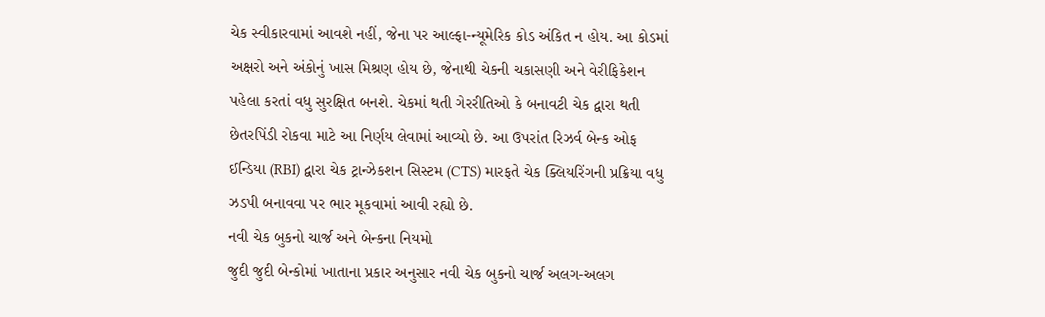ચેક સ્વીકારવામાં આવશે નહીં, જેના પર આલ્ફા-ન્યૂમેરિક કોડ અંકિત ન હોય. આ કોડમાં અક્ષરો અને અંકોનું ખાસ મિશ્રણ હોય છે, જેનાથી ચેકની ચકાસણી અને વેરીફિકેશન પહેલા કરતાં વધુ સુરક્ષિત બનશે. ચેકમાં થતી ગેરરીતિઓ કે બનાવટી ચેક દ્વારા થતી છેતરપિંડી રોકવા માટે આ નિર્ણય લેવામાં આવ્યો છે. આ ઉપરાંત રિઝર્વ બેન્ક ઓફ ઈન્ડિયા (RBI) દ્વારા ચેક ટ્રાન્ઝેકશન સિસ્ટમ (CTS) મારફતે ચેક ક્લિયરિંગની પ્રક્રિયા વધુ ઝડપી બનાવવા પર ભાર મૂકવામાં આવી રહ્યો છે.
નવી ચેક બુકનો ચાર્જ અને બેન્કના નિયમો
જુદી જુદી બેન્કોમાં ખાતાના પ્રકાર અનુસાર નવી ચેક બુકનો ચાર્જ અલગ-અલગ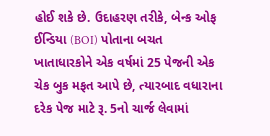હોઈ શકે છે. ઉદાહરણ તરીકે, બેન્ક ઓફ ઈન્ડિયા (BOI) પોતાના બચત ખાતાધારકોને એક વર્ષમાં 25 પેજની એક ચેક બુક મફત આપે છે, ત્યારબાદ વધારાના દરેક પેજ માટે રૂ. 5નો ચાર્જ લેવામાં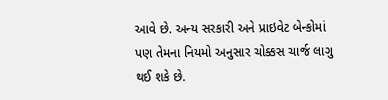આવે છે. અન્ય સરકારી અને પ્રાઇવેટ બેન્કોમાં પણ તેમના નિયમો અનુસાર ચોક્કસ ચાર્જ લાગુ થઈ શકે છે.